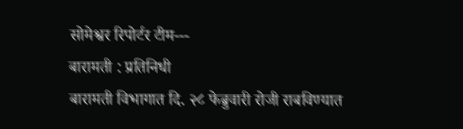सोमेश्वर रिपोर्टर टीम---
बारामती : प्रतिनिधी
बारामती विभागात दि. २८ फेब्रुवारी रोजी राबविण्यात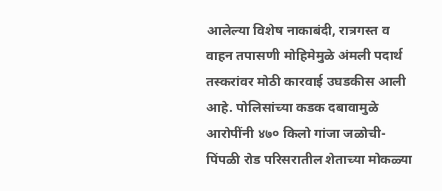आलेल्या विशेष नाकाबंदी, रात्रगस्त व वाहन तपासणी मोहिमेमुळे अंमली पदार्थ तस्करांवर मोठी कारवाई उघडकीस आली आहे. पोलिसांच्या कडक दबावामुळे आरोपींनी ४७० किलो गांजा जळोची-पिंपळी रोड परिसरातील शेताच्या मोकळ्या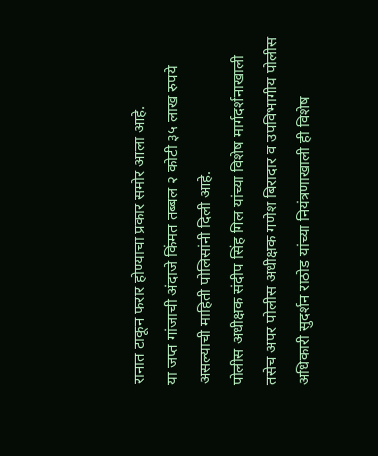रानात टाकून फरार होण्याचा प्रकार समोर आला आहे.
या जप्त गांजाची अंदाजे किंमत तब्बल २ कोटी ३५ लाख रुपये असल्याची माहिती पोलिसांनी दिली आहे.
पोलीस अधीक्षक संदीप सिंह गिल यांच्या विशेष मार्गदर्शनाखाली तसेच अपर पोलीस अधीक्षक गणेश बिरादार व उपविभागीय पोलीस अधिकारी सुदर्शन राठोड यांच्या नियंत्रणाखाली ही विशेष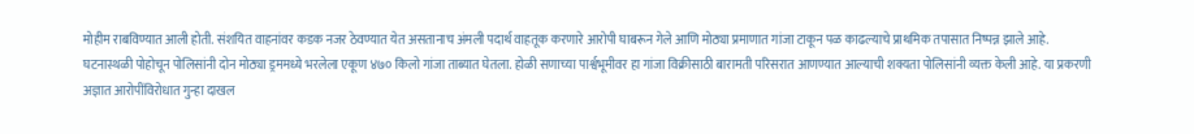मोहीम राबविण्यात आली होती. संशयित वाहनांवर कडक नजर ठेवण्यात येत असतानाच अंमली पदार्थ वाहतूक करणारे आरोपी घाबरून गेले आणि मोठ्या प्रमाणात गांजा टाकून पळ काढल्याचे प्राथमिक तपासात निष्पन्न झाले आहे.
घटनास्थळी पोहोचून पोलिसांनी दोन मोठ्या ड्रममध्ये भरलेला एकूण ४७० किलो गांजा ताब्यात घेतला. होळी सणाच्या पार्श्वभूमीवर हा गांजा विक्रीसाठी बारामती परिसरात आणण्यात आल्याची शक्यता पोलिसांनी व्यक्त केली आहे. या प्रकरणी अज्ञात आरोपींविरोधात गुन्हा दाखल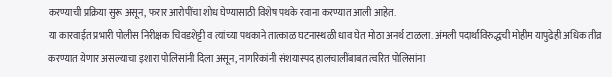करण्याची प्रक्रिया सुरू असून, फरार आरोपींचा शोध घेण्यासाठी विशेष पथके रवाना करण्यात आली आहेत.
या कारवाईत प्रभारी पोलीस निरीक्षक चिवडशेट्टी व त्यांच्या पथकाने तात्काळ घटनास्थळी धाव घेत मोठा अनर्थ टाळला. अंमली पदार्थांविरुद्धची मोहीम यापुढेही अधिक तीव्र करण्यात येणार असल्याचा इशारा पोलिसांनी दिला असून, नागरिकांनी संशयास्पद हालचालींबाबत त्वरित पोलिसांना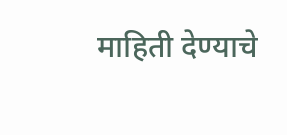माहिती देण्याचे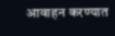आवाहन करण्यात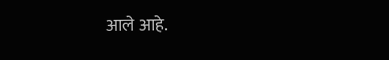आले आहे.